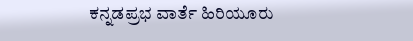ಕನ್ನಡಪ್ರಭ ವಾರ್ತೆ ಹಿರಿಯೂರು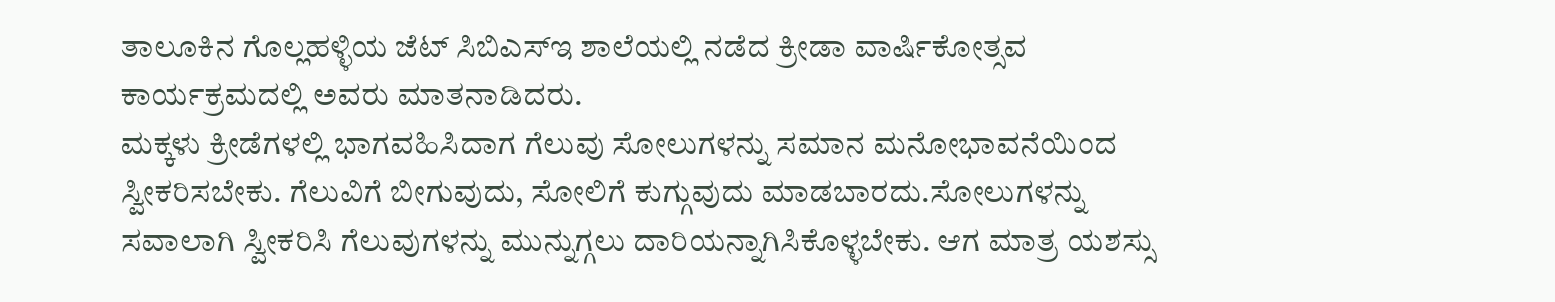ತಾಲೂಕಿನ ಗೊಲ್ಲಹಳ್ಳಿಯ ಜೆಟ್ ಸಿಬಿಎಸ್ಇ ಶಾಲೆಯಲ್ಲಿ ನಡೆದ ಕ್ರೀಡಾ ವಾರ್ಷಿಕೋತ್ಸವ ಕಾರ್ಯಕ್ರಮದಲ್ಲಿ ಅವರು ಮಾತನಾಡಿದರು.
ಮಕ್ಕಳು ಕ್ರೀಡೆಗಳಲ್ಲಿ ಭಾಗವಹಿಸಿದಾಗ ಗೆಲುವು ಸೋಲುಗಳನ್ನು ಸಮಾನ ಮನೋಭಾವನೆಯಿಂದ ಸ್ವೀಕರಿಸಬೇಕು. ಗೆಲುವಿಗೆ ಬೀಗುವುದು, ಸೋಲಿಗೆ ಕುಗ್ಗುವುದು ಮಾಡಬಾರದು.ಸೋಲುಗಳನ್ನು ಸವಾಲಾಗಿ ಸ್ವೀಕರಿಸಿ ಗೆಲುವುಗಳನ್ನು ಮುನ್ನುಗ್ಗಲು ದಾರಿಯನ್ನಾಗಿಸಿಕೊಳ್ಳಬೇಕು. ಆಗ ಮಾತ್ರ ಯಶಸ್ಸು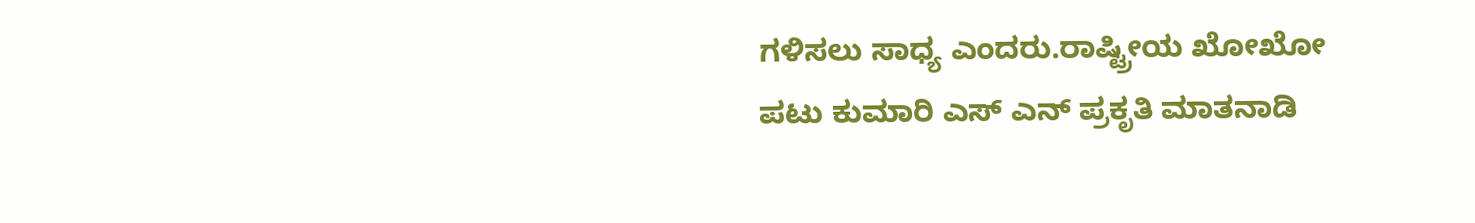ಗಳಿಸಲು ಸಾಧ್ಯ ಎಂದರು.ರಾಷ್ಟ್ರೀಯ ಖೋಖೋ ಪಟು ಕುಮಾರಿ ಎಸ್ ಎನ್ ಪ್ರಕೃತಿ ಮಾತನಾಡಿ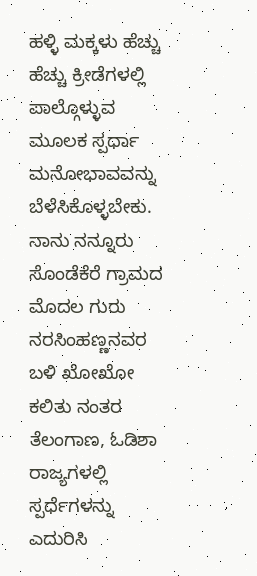ಹಳ್ಳಿ ಮಕ್ಕಳು ಹೆಚ್ಚು ಹೆಚ್ಚು ಕ್ರೀಡೆಗಳಲ್ಲಿ ಪಾಲ್ಗೊಳ್ಳುವ ಮೂಲಕ ಸ್ಪರ್ಧಾ ಮನೋಭಾವವನ್ನು ಬೆಳೆಸಿಕೊಳ್ಳಬೇಕು. ನಾನು ನನ್ನೂರು ಸೊಂಡೆಕೆರೆ ಗ್ರಾಮದ ಮೊದಲ ಗುರು ನರಸಿಂಹಣ್ಣನವರ ಬಳಿ ಖೋಖೋ ಕಲಿತು ನಂತರ ತೆಲಂಗಾಣ, ಓಡಿಶಾ ರಾಜ್ಯಗಳಲ್ಲಿ ಸ್ಪರ್ಧೆಗಳನ್ನು ಎದುರಿಸಿ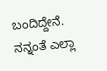ಬಂದಿದ್ದೇನೆ. ನನ್ನಂತೆ ಎಲ್ಲಾ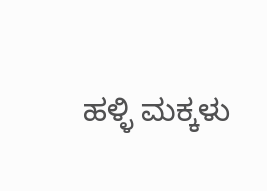ಹಳ್ಳಿ ಮಕ್ಕಳು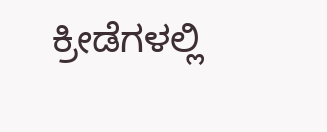ಕ್ರೀಡೆಗಳಲ್ಲಿ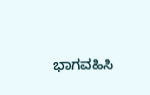ಭಾಗವಹಿಸಿ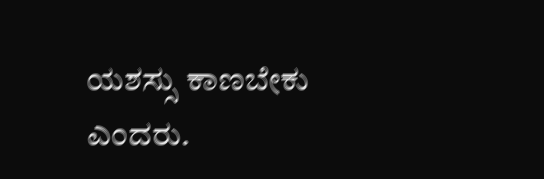ಯಶಸ್ಸು ಕಾಣಬೇಕು ಎಂದರು.